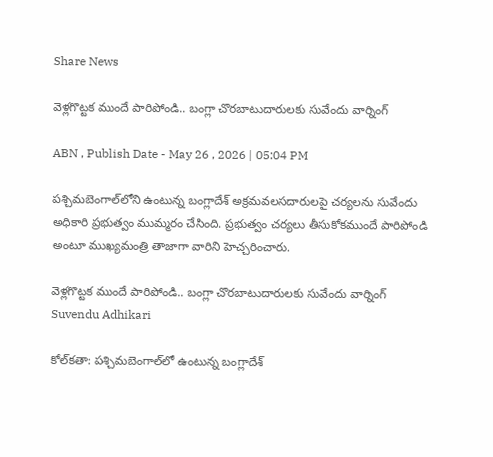Share News

వెళ్లగొట్టక ముందే పారిపోండి.. బంగ్లా చొరబాటుదారులకు సువేందు వార్నింగ్

ABN , Publish Date - May 26 , 2026 | 05:04 PM

పశ్చిమబెంగాల్‌లోని ఉంటున్న బంగ్లాదేశ్ అక్రమవలసదారులపై చర్యలను సువేందు అధికారి ప్రభుత్వం ముమ్మరం చేసింది. ప్రభుత్వం చర్యలు తీసుకోకముందే పారిపోండి అంటూ ముఖ్యమంత్రి తాజాగా వారిని హెచ్చరించారు.

వెళ్లగొట్టక ముందే పారిపోండి.. బంగ్లా చొరబాటుదారులకు సువేందు వార్నింగ్
Suvendu Adhikari

కోల్‌కతా: పశ్చిమబెంగాల్‌లో ఉంటున్న బంగ్లాదేశ్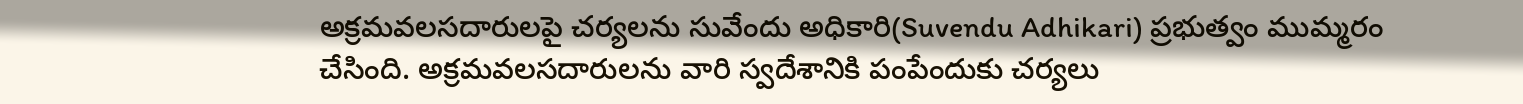అక్రమవలసదారులపై చర్యలను సువేందు అధికారి(Suvendu Adhikari) ప్రభుత్వం ముమ్మరం చేసింది. అక్రమవలసదారులను వారి స్వదేశానికి పంపేందుకు చర్యలు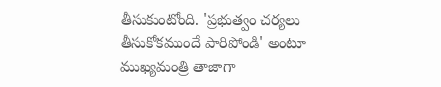తీసుకుంటోంది. 'ప్రభుత్వం చర్యలు తీసుకోకముందే పారిపోండి' అంటూ ముఖ్యమంత్రి తాజాగా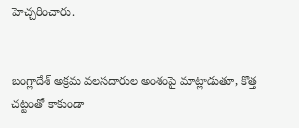హెచ్చరించారు.


బంగ్లాదేశ్ అక్రమ వలసదారుల అంశంపై మాట్లాడుతూ, కొత్త చట్టంతో కాకుండా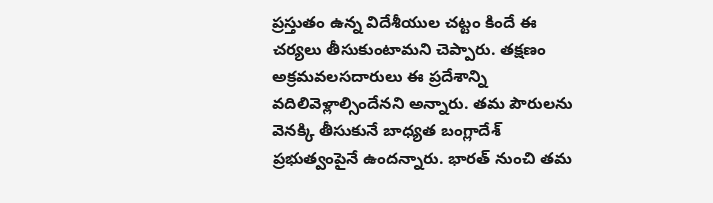ప్రస్తుతం ఉన్న విదేశీయుల చట్టం కిందే ఈ చర్యలు తీసుకుంటామని చెప్పారు. తక్షణం అక్రమవలసదారులు ఈ ప్రదేశాన్ని వదిలివెళ్లాల్సిందేనని అన్నారు. తమ పౌరులను వెనక్కి తీసుకునే బాధ్యత బంగ్లాదేశ్ ప్రభుత్వంపైనే ఉందన్నారు. భారత్ నుంచి తమ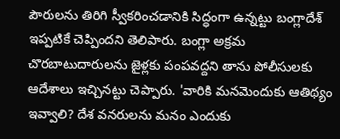పౌరులను తిరిగి స్వీకరించడానికి సిద్ధంగా ఉన్నట్టు బంగ్లాదేశ్ ఇప్పటికే చెప్పిందని తెలిపారు. బంగ్లా అక్రమ చొరబాటుదారులను జైళ్లకు పంపవద్దని తాను పోలీసులకు ఆదేశాలు ఇచ్చినట్టు చెప్పారు. 'వారికి మనమెందుకు ఆతిథ్యం ఇవ్వాలి? దేశ వనరులను మనం ఎందుకు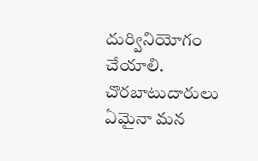దుర్వినియోగం చేయాలి. చొరబాటుదారులు ఏమైనా మన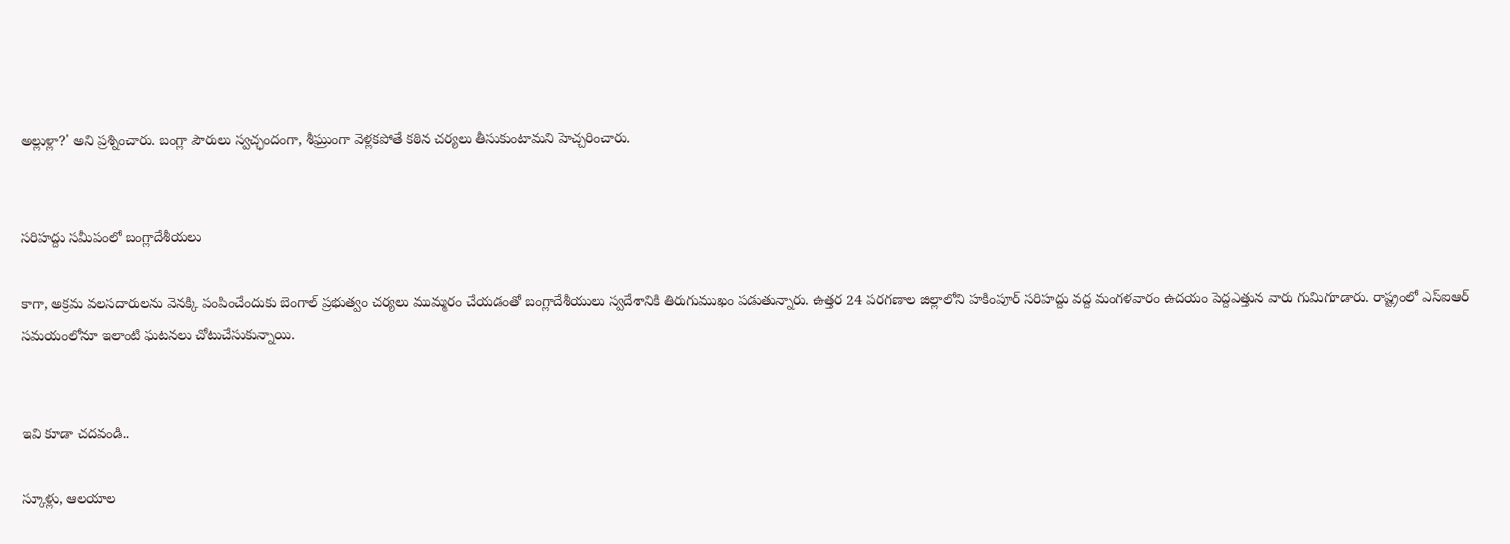అల్లుళ్లా?' అని ప్రశ్నించారు. బంగ్లా పౌరులు స్వచ్ఛందంగా, శీఘ్రుంగా వెళ్లకపోతే కఠిన చర్యలు తీసుకుంటామని హెచ్చరించారు.


సరిహద్దు సమీపంలో బంగ్లాదేశీయలు

కాగా, అక్రమ వలసదారులను వెనక్కి పంపించేందుకు బెంగాల్ ప్రభుత్వం చర్యలు ముమ్మరం చేయడంతో బంగ్లాదేశీయులు స్వదేశానికి తిరుగుముఖం పడుతున్నారు. ఉత్తర 24 పరగణాల జిల్లాలోని హకింపూర్ సరిహద్దు వద్ద మంగళవారం ఉదయం పెద్దఎత్తున వారు గుమిగూడారు. రాష్ట్రంలో ఎస్ఐఆర్ సమయంలోనూ ఇలాంటి ఘటనలు చోటుచేసుకున్నాయి.


ఇవి కూడా చదవండి..

స్కూళ్లు, ఆలయాల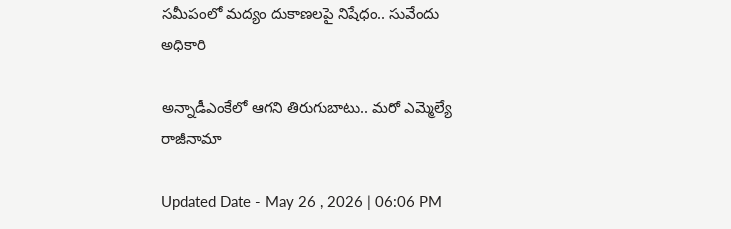సమీపంలో మద్యం దుకాణలపై నిషేధం.. సువేందు అధికారి

అన్నాడీఎంకేలో ఆగని తిరుగుబాటు.. మరో ఎమ్మెల్యే రాజీనామా

Updated Date - May 26 , 2026 | 06:06 PM